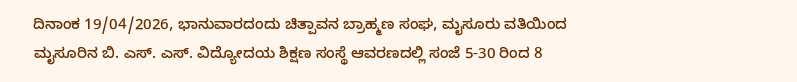ದಿನಾಂಕ 19/04/2026, ಭಾನುವಾರದಂದು ಚಿತ್ಪಾವನ ಬ್ರಾಹ್ಮಣ ಸಂಘ, ಮೖಸೂರು ವತಿಯಿಂದ ಮೖಸೂರಿನ ಬಿ. ಎಸ್. ಎಸ್. ವಿದ್ಯೋದಯ ಶಿಕ್ಷಣ ಸಂಸ್ಥೆ ಆವರಣದಲ್ಲಿ ಸಂಜೆ 5-30 ರಿಂದ 8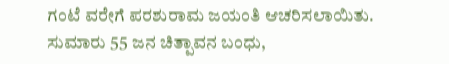ಗಂಟೆ ವರೇಗೆ ಪರಶುರಾಮ ಜಯಂತಿ ಆಚರಿಸಲಾಯಿತು.
ಸುಮಾರು 55 ಜನ ಚಿತ್ಪಾವನ ಬಂಧು,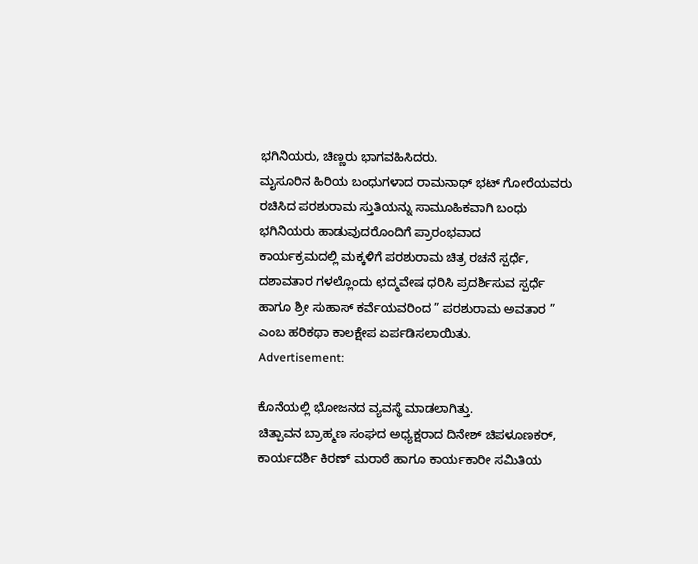ಭಗಿನಿಯರು, ಚಿಣ್ಣರು ಭಾಗವಹಿಸಿದರು.
ಮೖಸೂರಿನ ಹಿರಿಯ ಬಂಧುಗಳಾದ ರಾಮನಾಥ್ ಭಟ್ ಗೋರೆಯವರು ರಚಿಸಿದ ಪರಶುರಾಮ ಸ್ತುತಿಯನ್ನು ಸಾಮೂಹಿಕವಾಗಿ ಬಂಧು ಭಗಿನಿಯರು ಹಾಡುವುದರೊಂದಿಗೆ ಪ್ರಾರಂಭವಾದ
ಕಾರ್ಯಕ್ರಮದಲ್ಲಿ ಮಕ್ಕಳಿಗೆ ಪರಶುರಾಮ ಚಿತ್ರ ರಚನೆ ಸ್ಪರ್ಧೆ, ದಶಾವತಾರ ಗಳಲ್ಲೊಂದು ಛದ್ಮವೇಷ ಧರಿಸಿ ಪ್ರದರ್ಶಿಸುವ ಸ್ಪರ್ಧೆ ಹಾಗೂ ಶ್ರೀ ಸುಹಾಸ್ ಕರ್ವೆಯವರಿಂದ ” ಪರಶುರಾಮ ಅವತಾರ ” ಎಂಬ ಹರಿಕಥಾ ಕಾಲಕ್ಷೇಪ ಏರ್ಪಡಿಸಲಾಯಿತು.
Advertisement:

ಕೊನೆಯಲ್ಲಿ ಭೋಜನದ ವ್ಯವಸ್ಥೆ ಮಾಡಲಾಗಿತ್ತು.
ಚಿತ್ಪಾವನ ಬ್ರಾಹ್ಮಣ ಸಂಘದ ಅಧ್ಯಕ್ಷರಾದ ದಿನೇಶ್ ಚಿಪಳೂಣಕರ್, ಕಾರ್ಯದರ್ಶಿ ಕಿರಣ್ ಮರಾಠೆ ಹಾಗೂ ಕಾರ್ಯಕಾರೀ ಸಮಿತಿಯ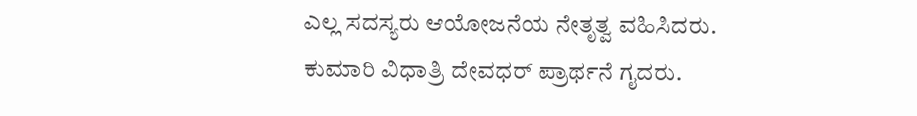ಎಲ್ಲ ಸದಸ್ಯರು ಆಯೋಜನೆಯ ನೇತೃತ್ವ ವಹಿಸಿದರು.
ಕುಮಾರಿ ವಿಧಾತ್ರಿ ದೇವಧರ್ ಪ್ರಾರ್ಥನೆ ಗೖದರು.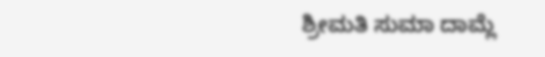ಶ್ರೀಮತಿ ಸುಮಾ ದಾಮ್ಲೆ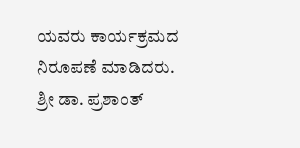ಯವರು ಕಾರ್ಯಕ್ರಮದ ನಿರೂಪಣೆ ಮಾಡಿದರು.
ಶ್ರೀ ಡಾ. ಪ್ರಶಾಂತ್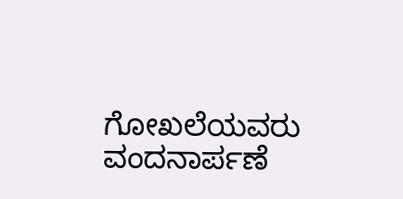ಗೋಖಲೆಯವರು ವಂದನಾರ್ಪಣೆ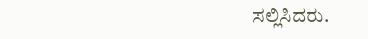ಸಲ್ಲಿಸಿದರು.